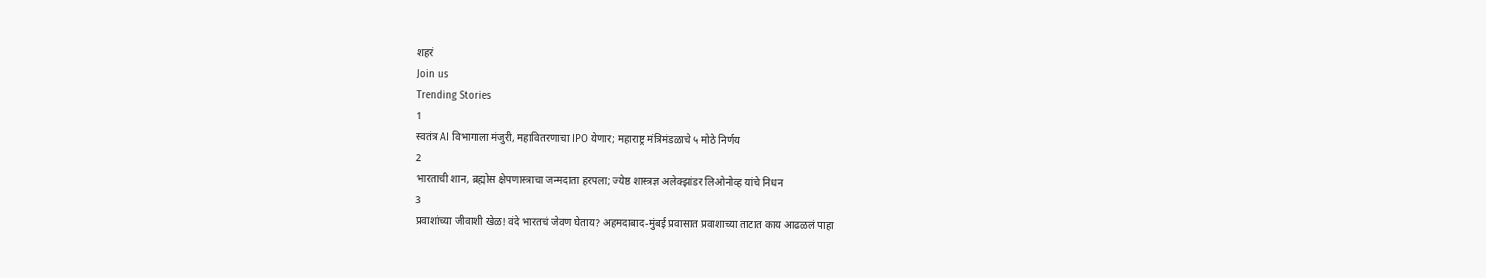शहरं
Join us
Trending Stories
1
स्वतंत्र AI विभागाला मंजुरी, महावितरणाचा IPO येणार; महाराष्ट्र मंत्रिमंडळाचे ५ मोठे निर्णय
2
भारताची शान, ब्रह्मोस क्षेपणास्त्राचा जन्मदाता हरपला; ज्येष्ठ शास्त्रज्ञ अलेक्झांडर लिओनोव्ह यांचे निधन
3
प्रवाशांच्या जीवाशी खेळ! वंदे भारतचं जेवण घेताय? अहमदाबाद-मुंबई प्रवासात प्रवाशाच्या ताटात काय आढळलं पाहा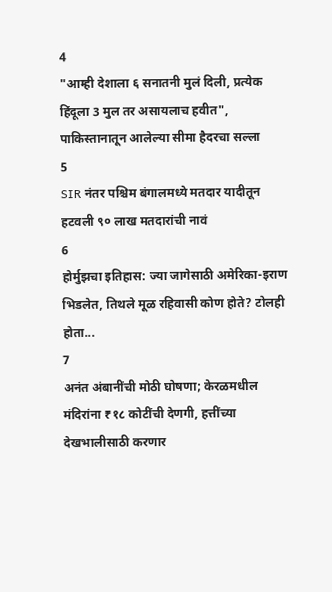4
"आम्ही देशाला ६ सनातनी मुलं दिली, प्रत्येक हिंदूला 3 मुल तर असायलाच हवीत", पाकिस्तानातून आलेल्या सीमा हैदरचा सल्ला
5
SIR नंतर पश्चिम बंगालमध्ये मतदार यादीतून हटवली ९० लाख मतदारांची नावं
6
होर्मुझचा इतिहास: ज्या जागेसाठी अमेरिका-इराण भिडलेत, तिथले मूळ रहिवासी कोण होते? टोलही होता...
7
अनंत अंबानींची मोठी घोषणा; केरळमधील मंदिरांना ₹१८ कोटींची देणगी, हत्तींच्या देखभालीसाठी करणार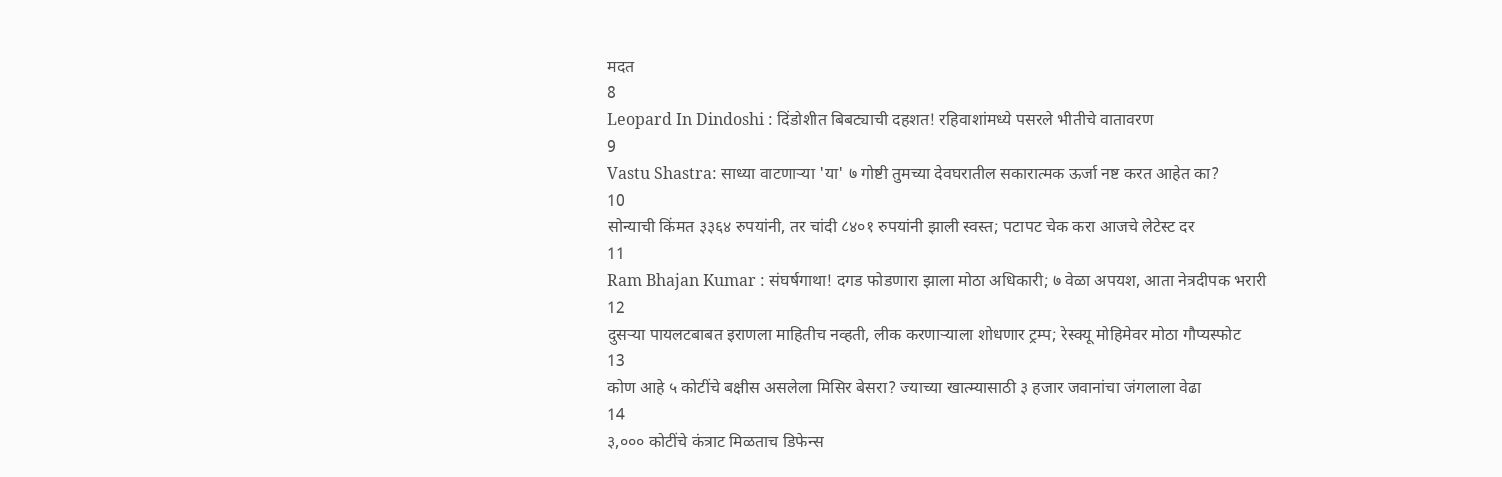मदत
8
Leopard In Dindoshi : दिंडोशीत बिबट्याची दहशत! रहिवाशांमध्ये पसरले भीतीचे वातावरण
9
Vastu Shastra: साध्या वाटणाऱ्या 'या' ७ गोष्टी तुमच्या देवघरातील सकारात्मक ऊर्जा नष्ट करत आहेत का?
10
सोन्याची किंमत ३३६४ रुपयांनी, तर चांदी ८४०१ रुपयांनी झाली स्वस्त; पटापट चेक करा आजचे लेटेस्ट दर
11
Ram Bhajan Kumar : संघर्षगाथा! दगड फोडणारा झाला मोठा अधिकारी; ७ वेळा अपयश, आता नेत्रदीपक भरारी
12
दुसऱ्या पायलटबाबत इराणला माहितीच नव्हती, लीक करणाऱ्याला शोधणार ट्रम्प; रेस्क्यू मोहिमेवर मोठा गौप्यस्फोट
13
कोण आहे ५ कोटींचे बक्षीस असलेला मिसिर बेसरा? ज्याच्या खात्म्यासाठी ३ हजार जवानांचा जंगलाला वेढा
14
३,००० कोटींचे कंत्राट मिळताच डिफेन्स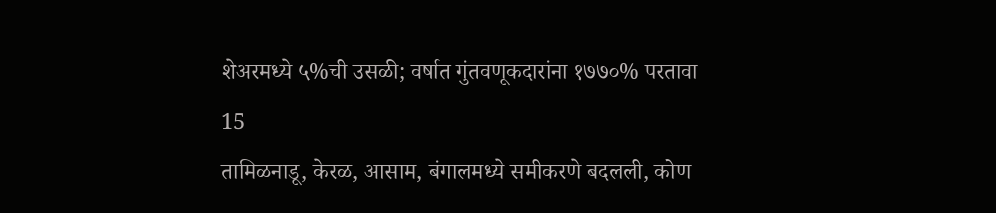शेअरमध्ये ५%ची उसळी; वर्षात गुंतवणूकदारांना १७७०% परतावा
15
तामिळनाडू, केरळ, आसाम, बंगालमध्ये समीकरणे बदलली, कोण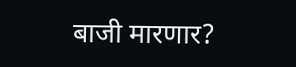बाजी मारणार?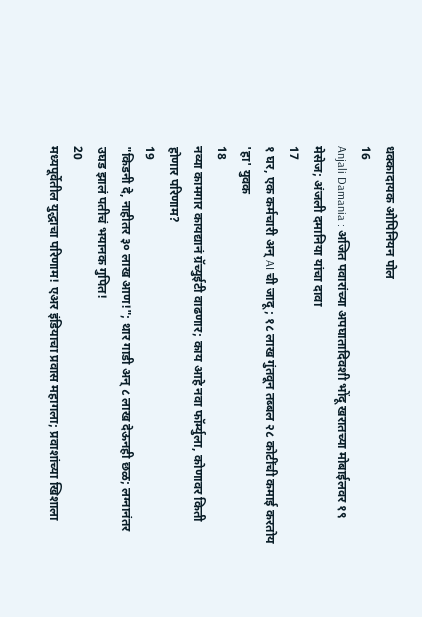धक्कादायक ओपिनियन पोल
16
Anjali Damania : अजित पवारांच्या अपघातादिवशी भोंदू खरातच्या मोबाईलवर १९ मेसेज; अंजली दमानिया यांचा दावा
17
१ घर, एक कर्मचारी अन् AI ची जादू; १८ लाख गुंतवून तब्बल २८ कोटींची कमाई करतोय 'हा' युवक
18
नव्या कामगार कायद्यानं ग्रॅच्युईटी वाढणार; काय आहे नवा फॉर्म्युला, कोणावर किती होणार परिणाम?
19
"किडनी दे, नाहीतर ३० लाख आण!"; थार गाडी अन् ८ लाख देऊनही छळ; लग्नानंतर उघड झालं पतीचं भयानक गुपित!
20
मध्यपूर्वेतील युद्धाचा परिणाम! एअर इंडियाचा प्रवास महागला; प्रवाशांच्या खिशाला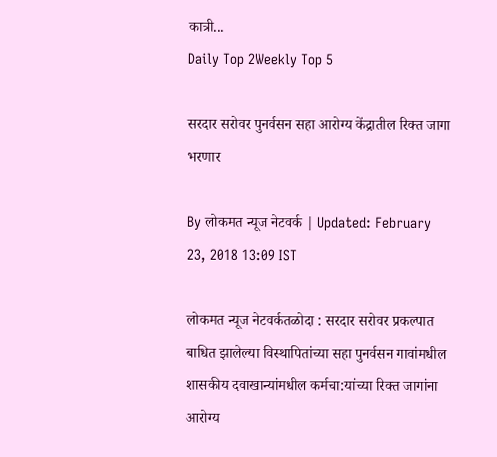कात्री...
Daily Top 2Weekly Top 5

सरदार सरोवर पुनर्वसन सहा आरोग्य केंद्रातील रिक्त जागा भरणार

By लोकमत न्यूज नेटवर्क | Updated: February 23, 2018 13:09 IST

लोकमत न्यूज नेटवर्कतळोदा : सरदार सरोवर प्रकल्पात बाधित झालेल्या विस्थापितांच्या सहा पुनर्वसन गावांमधील शासकीय दवाखान्यांमधील कर्मचा:यांच्या रिक्त जागांना आरोग्य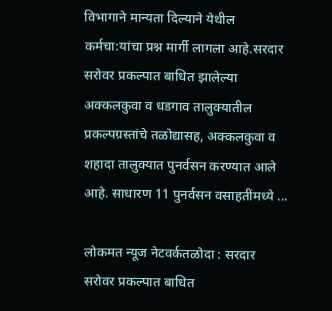विभागाने मान्यता दिल्याने येथील कर्मचा:यांचा प्रश्न मार्गी लागला आहे.सरदार सरोवर प्रकल्पात बाधित झालेल्या अक्कलकुवा व धडगाव तालुक्यातील प्रकल्पग्रस्तांचे तळोद्यासह, अक्कलकुवा व शहादा तालुक्यात पुनर्वसन करण्यात आले आहे. साधारण 11 पुनर्वसन वसाहतींमध्ये ...

लोकमत न्यूज नेटवर्कतळोदा : सरदार सरोवर प्रकल्पात बाधित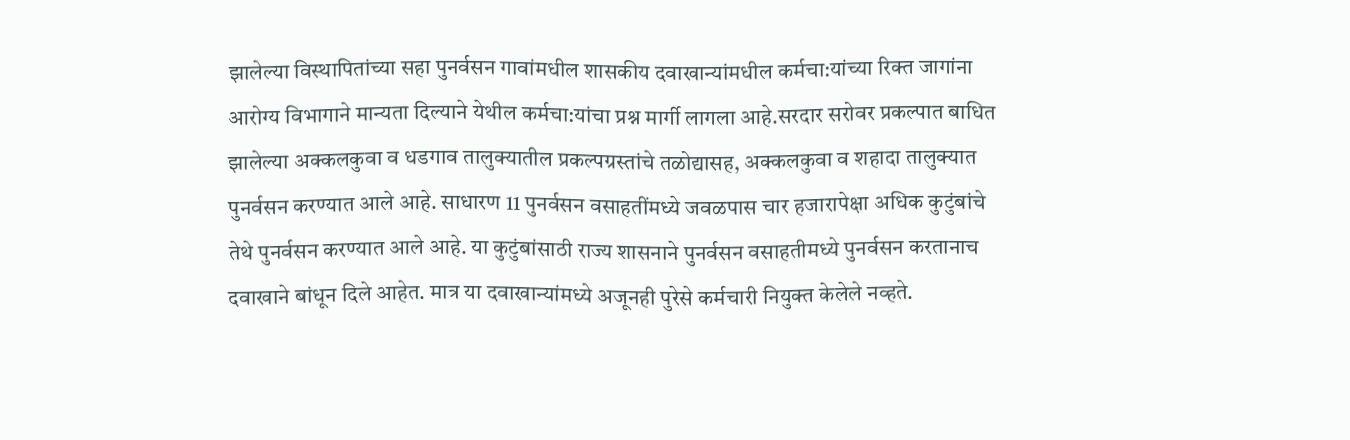झालेल्या विस्थापितांच्या सहा पुनर्वसन गावांमधील शासकीय दवाखान्यांमधील कर्मचा:यांच्या रिक्त जागांना आरोग्य विभागाने मान्यता दिल्याने येथील कर्मचा:यांचा प्रश्न मार्गी लागला आहे.सरदार सरोवर प्रकल्पात बाधित झालेल्या अक्कलकुवा व धडगाव तालुक्यातील प्रकल्पग्रस्तांचे तळोद्यासह, अक्कलकुवा व शहादा तालुक्यात पुनर्वसन करण्यात आले आहे. साधारण 11 पुनर्वसन वसाहतींमध्ये जवळपास चार हजारापेक्षा अधिक कुटुंबांचे तेथे पुनर्वसन करण्यात आले आहे. या कुटुंबांसाठी राज्य शासनाने पुनर्वसन वसाहतीमध्ये पुनर्वसन करतानाच दवाखाने बांधून दिले आहेत. मात्र या दवाखान्यांमध्ये अजूनही पुरेसे कर्मचारी नियुक्त केलेले नव्हते.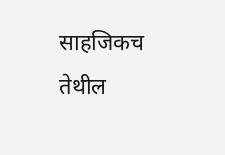साहजिकच तेथील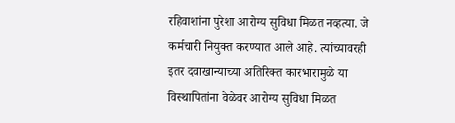रहिवाशांना पुरेशा आरोग्य सुविधा मिळत नव्हत्या. जे कर्मचारी नियुक्त करण्यात आले आहे. त्यांच्यावरही इतर दवाखान्याच्या अतिरिक्त कारभारामुळे या विस्थापितांना वेळेवर आरोग्य सुविधा मिळत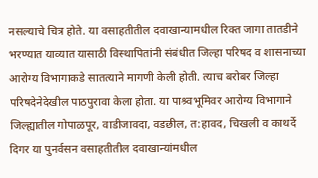नसल्याचे चित्र होते. या वसाहतीतील दवाखान्यामधील रिक्त जागा तातडीने भरण्यात याव्यात यासाठी विस्थापितांनी संबंधीत जिल्हा परिषद व शासनाच्या आरोग्य विभागाकडे सातत्याने मागणी केली होती. त्याच बरोबर जिल्हा परिषदेनेदेखील पाठपुरावा केला होता. या पाश्र्वभूमिवर आरोग्य विभागाने जिल्ह्यातील गोपाळपूर, वाडीजावदा, वडछील, त:हावद, चिखली व काथर्दे दिगर या पुनर्वसन वसाहतीतील दवाखान्यांमधील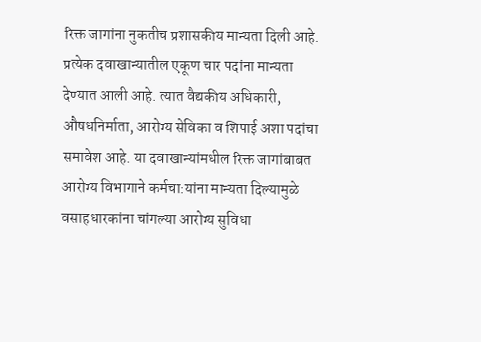रिक्त जागांना नुकतीच प्रशासकीय मान्यता दिली आहे. प्रत्येक दवाखान्यातील एकूण चार पदांना मान्यता देण्यात आली आहे. त्यात वैद्यकीय अधिकारी, औषधनिर्माता, आरोग्य सेविका व शिपाई अशा पदांचा समावेश आहे. या दवाखान्यांमधील रिक्त जागांबाबत आरोग्य विभागाने कर्मचा:यांना मान्यता दिल्यामुळे वसाहधारकांना चांगल्या आरोग्य सुविधा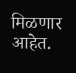मिळणार आहेत.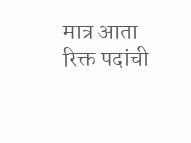मात्र आता रिक्त पदांची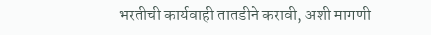भरतीची कार्यवाही तातडीने करावी, अशी मागणी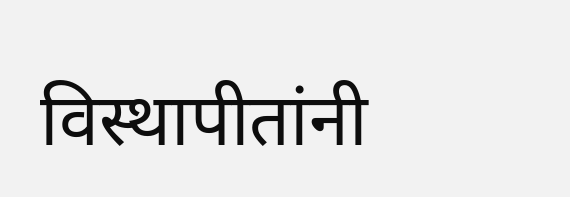विस्थापीतांनी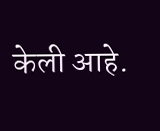केली आहे.